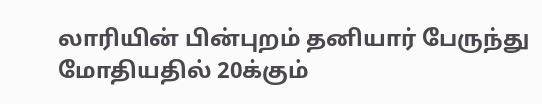லாரியின் பின்புறம் தனியார் பேருந்து மோதியதில் 20க்கும்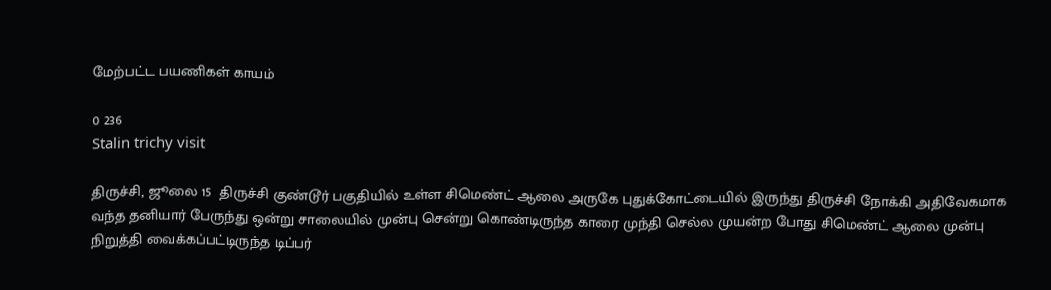மேற்பட்ட பயணிகள் காயம்

0 236
Stalin trichy visit

திருச்சி, ஜூலை 15  திருச்சி குண்டூர் பகுதியில் உள்ள சிமெண்ட் ஆலை அருகே புதுக்கோட்டையில் இருந்து திருச்சி நோக்கி அதிவேகமாக வந்த தனியார் பேருந்து ஒன்று சாலையில் முன்பு சென்று கொண்டிருந்த காரை முந்தி செல்ல முயன்ற போது சிமெண்ட் ஆலை முன்பு நிறுத்தி வைக்கப்பட்டிருந்த டிப்பர்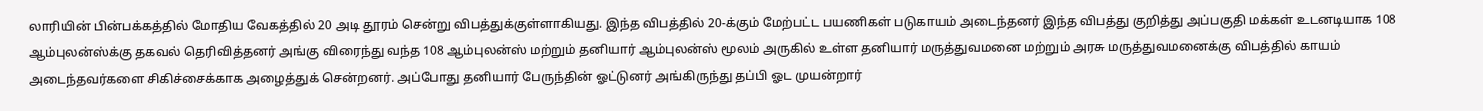லாரியின் பின்பக்கத்தில் மோதிய வேகத்தில் 20 அடி தூரம் சென்று விபத்துக்குள்ளாகியது. இந்த விபத்தில் 20-க்கும் மேற்பட்ட பயணிகள் படுகாயம் அடைந்தனர் இந்த விபத்து குறித்து அப்பகுதி மக்கள் உடனடியாக 108 ஆம்புலன்ஸ்க்கு தகவல் தெரிவித்தனர் அங்கு விரைந்து வந்த 108 ஆம்புலன்ஸ் மற்றும் தனியார் ஆம்புலன்ஸ் மூலம் அருகில் உள்ள தனியார் மருத்துவமனை மற்றும் அரசு மருத்துவமனைக்கு விபத்தில் காயம் அடைந்தவர்களை சிகிச்சைக்காக அழைத்துக் சென்றனர். அப்போது தனியார் பேருந்தின் ஓட்டுனர் அங்கிருந்து தப்பி ஓட முயன்றார்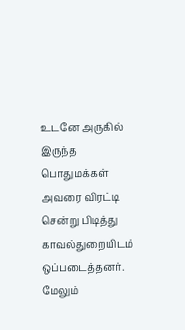உடனே அருகில் இருந்த பொதுமக்கள் அவரை விரட்டி சென்று பிடித்து காவல்துறையிடம் ஒப்படைத்தனர். மேலும்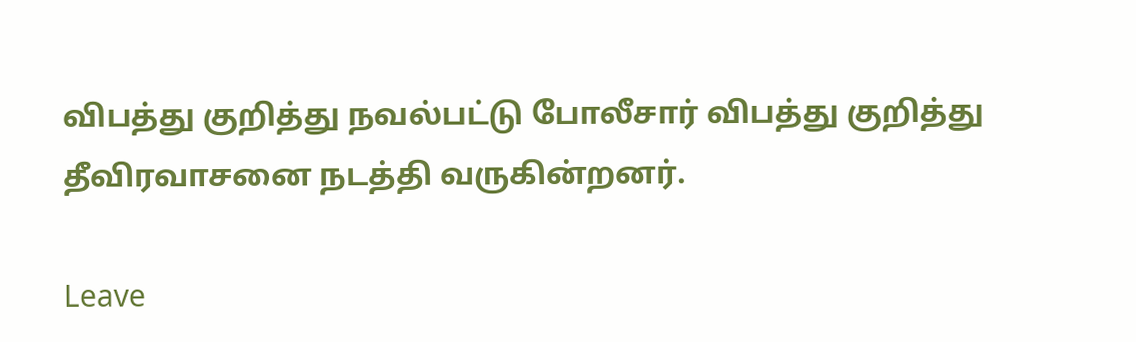விபத்து குறித்து நவல்பட்டு போலீசார் விபத்து குறித்து தீவிரவாசனை நடத்தி வருகின்றனர்.

Leave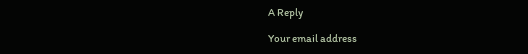A Reply

Your email address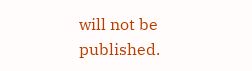will not be published.